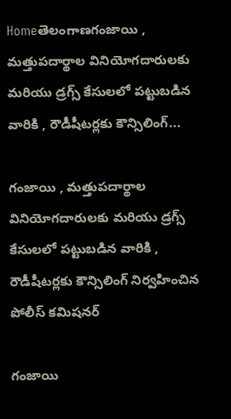Homeతెలంగాణగంజాయి , మత్తుపదార్థాల వినియోగదారులకు మరియు డ్రగ్స్ కేసులలో పట్టుబడిన వారికి , రౌడీషీటర్లకు కౌన్సిలింగ్...

గంజాయి , మత్తుపదార్థాల వినియోగదారులకు మరియు డ్రగ్స్ కేసులలో పట్టుబడిన వారికి , రౌడీషీటర్లకు కౌన్సిలింగ్ నిర్వహించిన పోలీస్ కమిషనర్

గంజాయి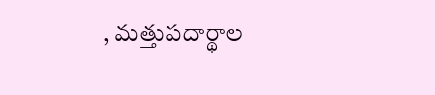, మత్తుపదార్థాల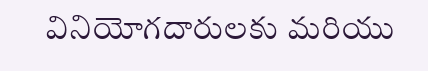వినియోగదారులకు మరియు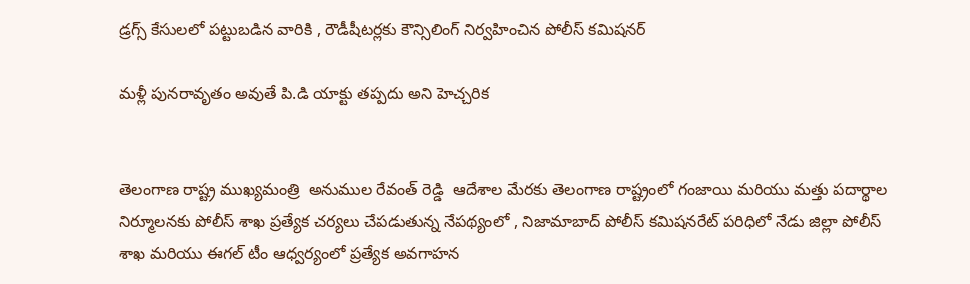డ్రగ్స్ కేసులలో పట్టుబడిన వారికి , రౌడీషీటర్లకు కౌన్సిలింగ్ నిర్వహించిన పోలీస్ కమిషనర్

మళ్లీ పునరావృతం అవుతే పి.డి యాక్టు తప్పదు అని హెచ్చరిక


తెలంగాణ రాష్ట్ర ముఖ్యమంత్రి  అనుముల రేవంత్ రెడ్డి  ఆదేశాల మేరకు తెలంగాణ రాష్ట్రంలో గంజాయి మరియు మత్తు పదార్థాల నిర్మూలనకు పోలీస్ శాఖ ప్రత్యేక చర్యలు చేపడుతున్న నేపథ్యంలో , నిజామాబాద్ పోలీస్ కమిషనరేట్ పరిధిలో నేడు జిల్లా పోలీస్ శాఖ మరియు ఈగల్ టీం ఆధ్వర్యంలో ప్రత్యేక అవగాహన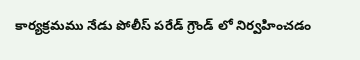కార్యక్రమము నేడు పోలీస్ పరేడ్ గ్రౌండ్ లో నిర్వహించడం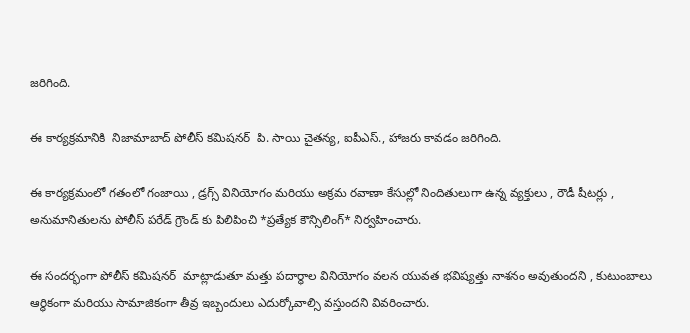జరిగింది.

ఈ కార్యక్రమానికి  నిజామాబాద్ పోలీస్ కమిషనర్  పి. సాయి చైతన్య, ఐపీఎస్., హాజరు కావడం జరిగింది.

ఈ కార్యక్రమంలో గతంలో గంజాయి , డ్రగ్స్ వినియోగం మరియు అక్రమ రవాణా కేసుల్లో నిందితులుగా ఉన్న వ్యక్తులు , రౌడీ షీటర్లు , అనుమానితులను పోలీస్ పరేడ్ గ్రౌండ్ కు పిలిపించి *ప్రత్యేక కౌన్సిలింగ్* నిర్వహించారు.

ఈ సందర్భంగా పోలీస్ కమిషనర్  మాట్లాడుతూ మత్తు పదార్థాల వినియోగం వలన యువత భవిష్యత్తు నాశనం అవుతుందని , కుటుంబాలు ఆర్థికంగా మరియు సామాజికంగా తీవ్ర ఇబ్బందులు ఎదుర్కోవాల్సి వస్తుందని వివరించారు.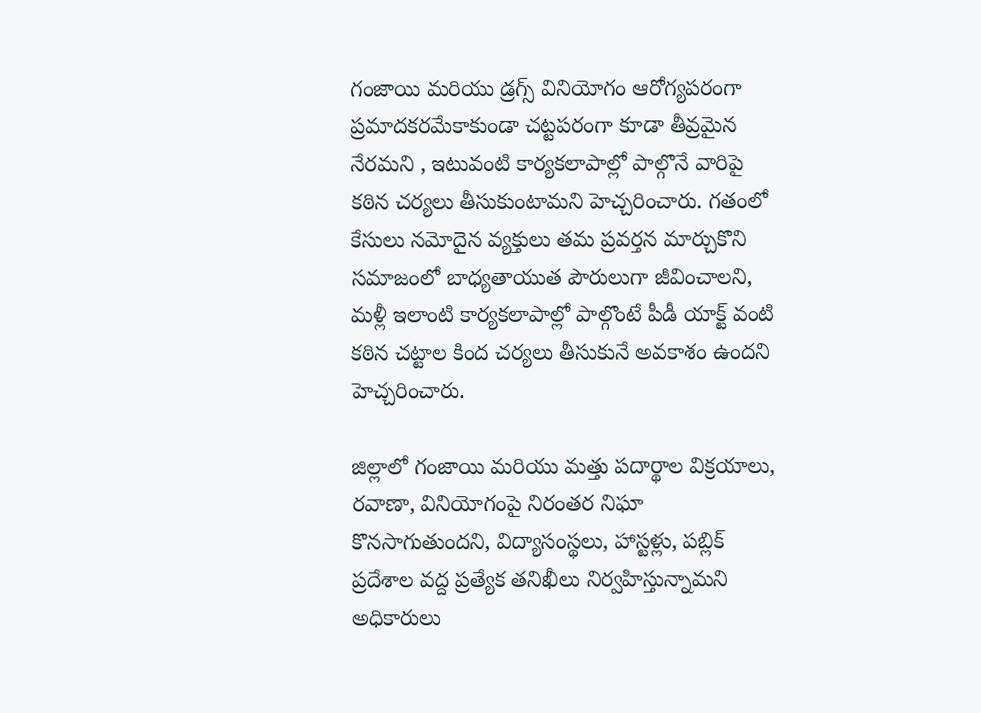గంజాయి మరియు డ్రగ్స్ వినియోగం ఆరోగ్యపరంగా ప్రమాదకరమేకాకుండా చట్టపరంగా కూడా తీవ్రమైన నేరమని , ఇటువంటి కార్యకలాపాల్లో పాల్గొనే వారిపై కఠిన చర్యలు తీసుకుంటామని హెచ్చరించారు. గతంలో కేసులు నమోదైన వ్యక్తులు తమ ప్రవర్తన మార్చుకొని సమాజంలో బాధ్యతాయుత పౌరులుగా జీవించాలని, మళ్లీ ఇలాంటి కార్యకలాపాల్లో పాల్గొంటే పీడీ యాక్ట్ వంటి కఠిన చట్టాల కింద చర్యలు తీసుకునే అవకాశం ఉందని హెచ్చరించారు.

జిల్లాలో గంజాయి మరియు మత్తు పదార్థాల విక్రయాలు, రవాణా, వినియోగంపై నిరంతర నిఘా కొనసాగుతుందని, విద్యాసంస్థలు, హాస్టళ్లు, పబ్లిక్ ప్రదేశాల వద్ద ప్రత్యేక తనిఖీలు నిర్వహిస్తున్నామని అధికారులు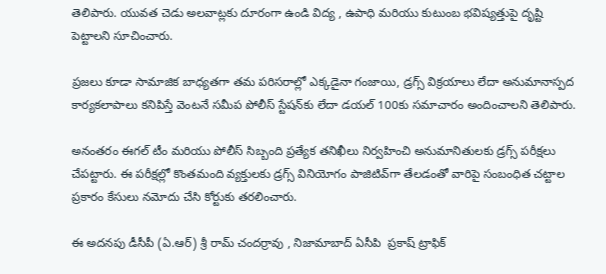తెలిపారు. యువత చెడు అలవాట్లకు దూరంగా ఉండి విద్య , ఉపాధి మరియు కుటుంబ భవిష్యత్తుపై దృష్టి పెట్టాలని సూచించారు.

ప్రజలు కూడా సామాజిక బాధ్యతగా తమ పరిసరాల్లో ఎక్కడైనా గంజాయి, డ్రగ్స్ విక్రయాలు లేదా అనుమానాస్పద కార్యకలాపాలు కనిపిస్తే వెంటనే సమీప పోలీస్ స్టేషన్‌కు లేదా డయల్ 100కు సమాచారం అందించాలని తెలిపారు.

అనంతరం ఈగల్ టీం మరియు పోలీస్ సిబ్బంది ప్రత్యేక తనిఖీలు నిర్వహించి అనుమానితులకు డ్రగ్స్ పరీక్షలు చేపట్టారు. ఈ పరీక్షల్లో కొంతమంది వ్యక్తులకు డ్రగ్స్ వినియోగం పాజిటివ్‌గా తేలడంతో వారిపై సంబంధిత చట్టాల ప్రకారం కేసులు నమోదు చేసి కోర్టుకు తరలించారు.

ఈ అదనపు డీసీపీ (ఏ.ఆర్) శ్రీ రామ్ చందర్రావు , నిజామాబాద్ ఏసీపి  ప్రకాష్ ట్రాఫిక్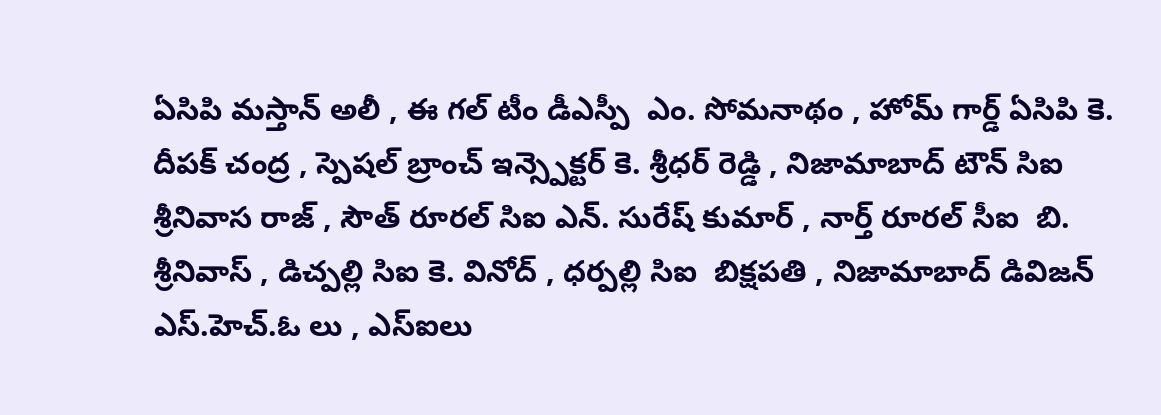ఏసిపి మస్తాన్ అలీ , ఈ గల్ టీం డీఎస్పీ  ఎం. సోమనాథం , హోమ్ గార్డ్ ఏసిపి కె. దీపక్ చంద్ర , స్పెషల్ బ్రాంచ్ ఇన్స్పెక్టర్ కె. శ్రీధర్ రెడ్డి , నిజామాబాద్ టౌన్ సిఐ  శ్రీనివాస రాజ్ , సౌత్ రూరల్ సిఐ ఎన్. సురేష్ కుమార్ , నార్త్ రూరల్ సీఐ  బి. శ్రీనివాస్ , డిచ్పల్లి సిఐ కె. వినోద్ , ధర్పల్లి సిఐ  బిక్షపతి , నిజామాబాద్ డివిజన్ ఎస్.హెచ్.ఓ లు , ఎస్ఐలు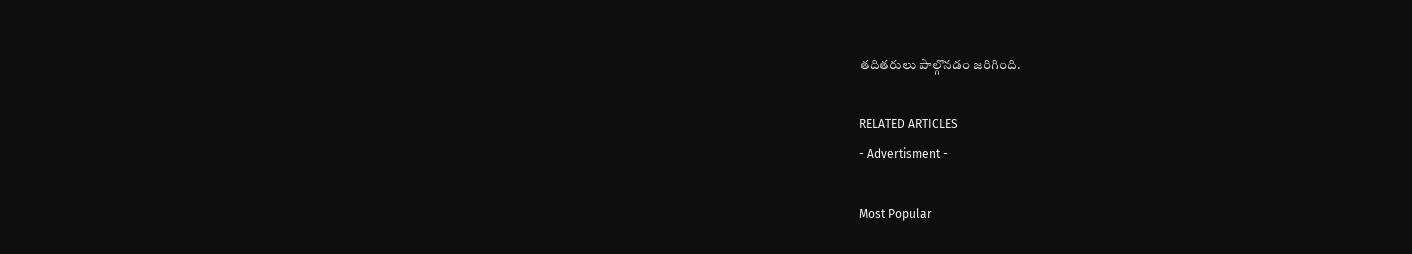తదితరులు పాల్గొనడం జరిగింది.

RELATED ARTICLES
- Advertisment -

Most Popular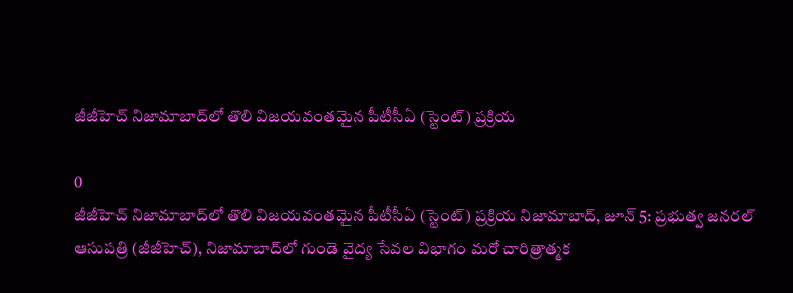జీజీహెచ్ నిజామాబాద్‌లో తొలి విజయవంతమైన పీటీసీఏ (స్టెంట్) ప్రక్రియ

0
జీజీహెచ్ నిజామాబాద్‌లో తొలి విజయవంతమైన పీటీసీఏ (స్టెంట్) ప్రక్రియ నిజామాబాద్, జూన్ 5: ప్రభుత్వ జనరల్ ఆసుపత్రి (జీజీహెచ్), నిజామాబాద్‌లో గుండె వైద్య సేవల విభాగం మరో చారిత్రాత్మక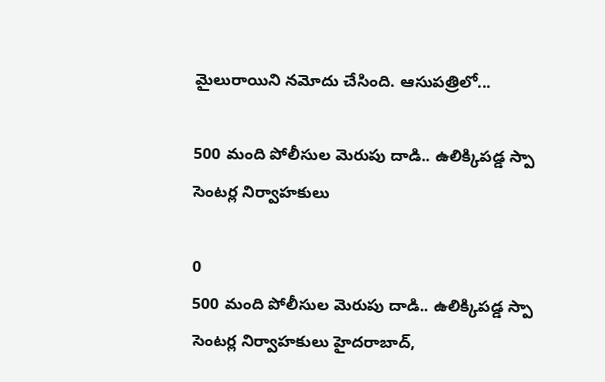మైలురాయిని నమోదు చేసింది. ఆసుపత్రిలో...

500 మంది పోలీసుల మెరుపు దాడి.. ఉలిక్కిపడ్డ స్పా సెంటర్ల నిర్వాహకులు

0
500 మంది పోలీసుల మెరుపు దాడి.. ఉలిక్కిపడ్డ స్పా సెంటర్ల నిర్వాహకులు హైదరాబాద్,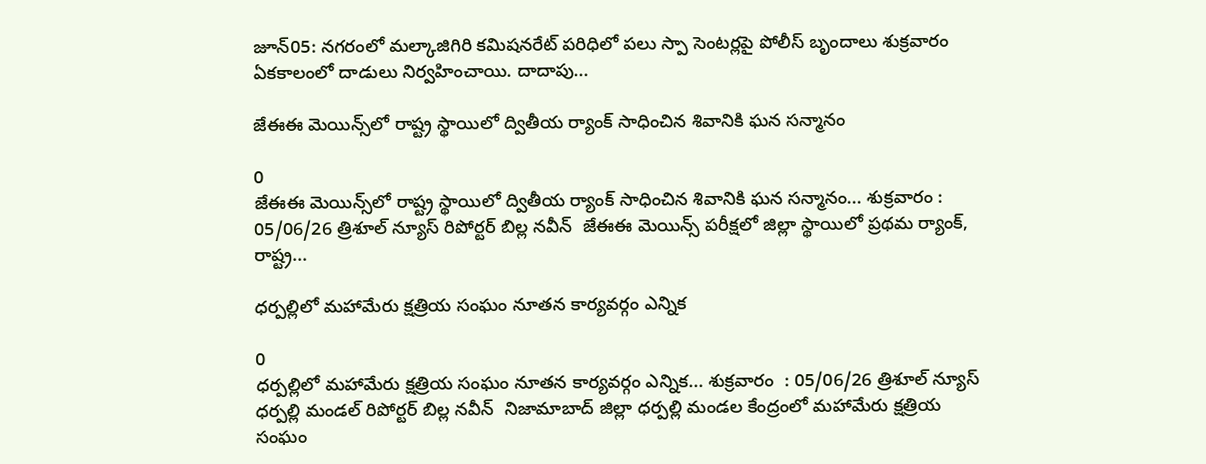జూన్05: నగరంలో మల్కాజిగిరి కమిషనరేట్ పరిధిలో పలు స్పా సెంటర్లపై పోలీస్ బృందాలు శుక్రవారం ఏకకాలంలో దాడులు నిర్వహించాయి. దాదాపు...

జేఈఈ మెయిన్స్‌లో రాష్ట్ర స్థాయిలో ద్వితీయ ర్యాంక్ సాధించిన శివానికి ఘన సన్మానం

0
జేఈఈ మెయిన్స్‌లో రాష్ట్ర స్థాయిలో ద్వితీయ ర్యాంక్ సాధించిన శివానికి ఘన సన్మానం... శుక్రవారం : 05/06/26 త్రిశూల్ న్యూస్ రిపోర్టర్ బిల్ల నవీన్  జేఈఈ మెయిన్స్ పరీక్షలో జిల్లా స్థాయిలో ప్రథమ ర్యాంక్, రాష్ట్ర...

ధర్పల్లిలో మహామేరు క్షత్రియ సంఘం నూతన కార్యవర్గం ఎన్నిక

0
ధర్పల్లిలో మహామేరు క్షత్రియ సంఘం నూతన కార్యవర్గం ఎన్నిక... శుక్రవారం  : 05/06/26 త్రిశూల్ న్యూస్ ధర్పల్లి మండల్ రిపోర్టర్ బిల్ల నవీన్  నిజామాబాద్ జిల్లా ధర్పల్లి మండల కేంద్రంలో మహామేరు క్షత్రియ సంఘం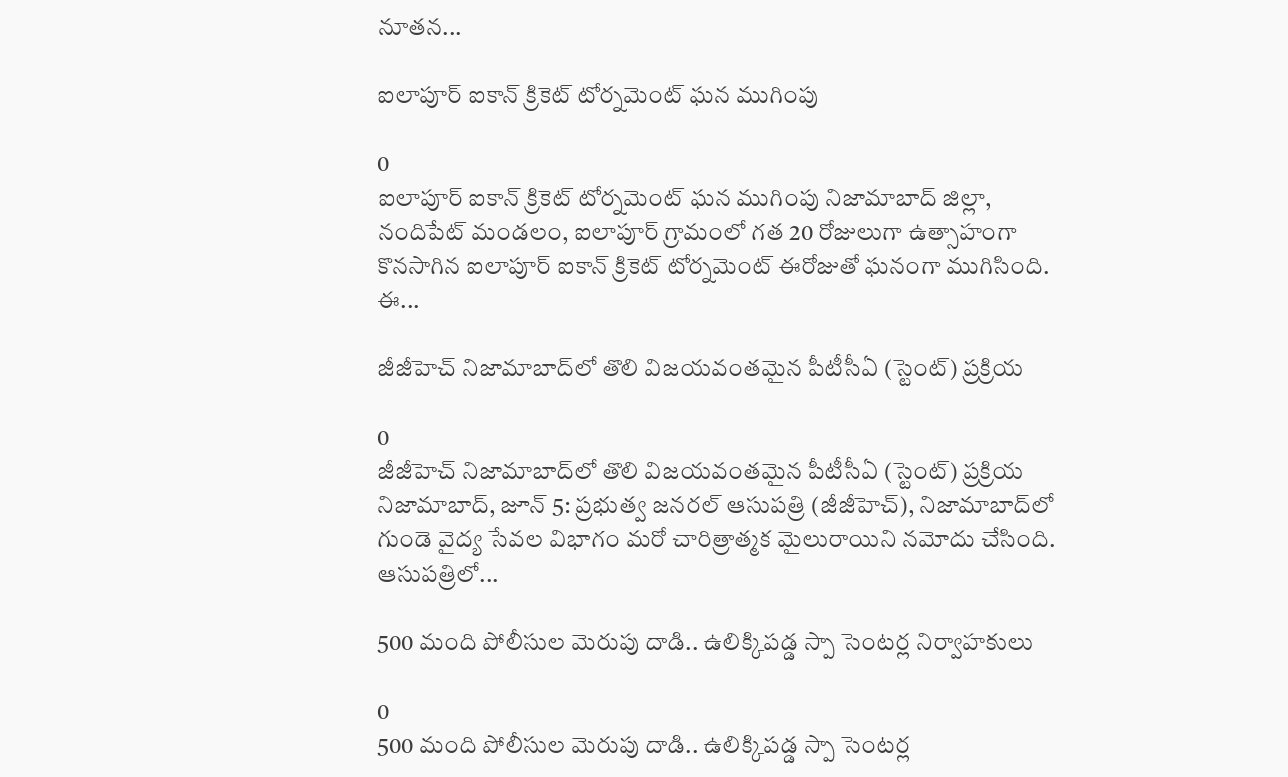నూతన...

ఐలాపూర్ ఐకాన్ క్రికెట్ టోర్నమెంట్ ఘన ముగింపు

0
ఐలాపూర్ ఐకాన్ క్రికెట్ టోర్నమెంట్ ఘన ముగింపు నిజామాబాద్ జిల్లా, నందిపేట్ మండలం, ఐలాపూర్ గ్రామంలో గత 20 రోజులుగా ఉత్సాహంగా కొనసాగిన ఐలాపూర్ ఐకాన్ క్రికెట్ టోర్నమెంట్ ఈరోజుతో ఘనంగా ముగిసింది. ఈ...

జీజీహెచ్ నిజామాబాద్‌లో తొలి విజయవంతమైన పీటీసీఏ (స్టెంట్) ప్రక్రియ

0
జీజీహెచ్ నిజామాబాద్‌లో తొలి విజయవంతమైన పీటీసీఏ (స్టెంట్) ప్రక్రియ నిజామాబాద్, జూన్ 5: ప్రభుత్వ జనరల్ ఆసుపత్రి (జీజీహెచ్), నిజామాబాద్‌లో గుండె వైద్య సేవల విభాగం మరో చారిత్రాత్మక మైలురాయిని నమోదు చేసింది. ఆసుపత్రిలో...

500 మంది పోలీసుల మెరుపు దాడి.. ఉలిక్కిపడ్డ స్పా సెంటర్ల నిర్వాహకులు

0
500 మంది పోలీసుల మెరుపు దాడి.. ఉలిక్కిపడ్డ స్పా సెంటర్ల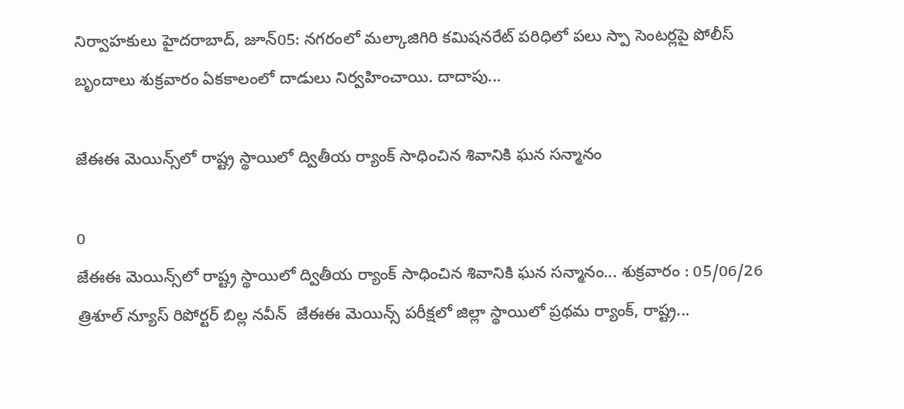నిర్వాహకులు హైదరాబాద్, జూన్05: నగరంలో మల్కాజిగిరి కమిషనరేట్ పరిధిలో పలు స్పా సెంటర్లపై పోలీస్ బృందాలు శుక్రవారం ఏకకాలంలో దాడులు నిర్వహించాయి. దాదాపు...

జేఈఈ మెయిన్స్‌లో రాష్ట్ర స్థాయిలో ద్వితీయ ర్యాంక్ సాధించిన శివానికి ఘన సన్మానం

0
జేఈఈ మెయిన్స్‌లో రాష్ట్ర స్థాయిలో ద్వితీయ ర్యాంక్ సాధించిన శివానికి ఘన సన్మానం... శుక్రవారం : 05/06/26 త్రిశూల్ న్యూస్ రిపోర్టర్ బిల్ల నవీన్  జేఈఈ మెయిన్స్ పరీక్షలో జిల్లా స్థాయిలో ప్రథమ ర్యాంక్, రాష్ట్ర...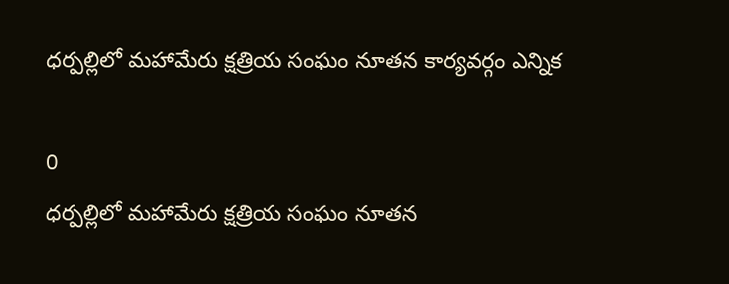ధర్పల్లిలో మహామేరు క్షత్రియ సంఘం నూతన కార్యవర్గం ఎన్నిక

0
ధర్పల్లిలో మహామేరు క్షత్రియ సంఘం నూతన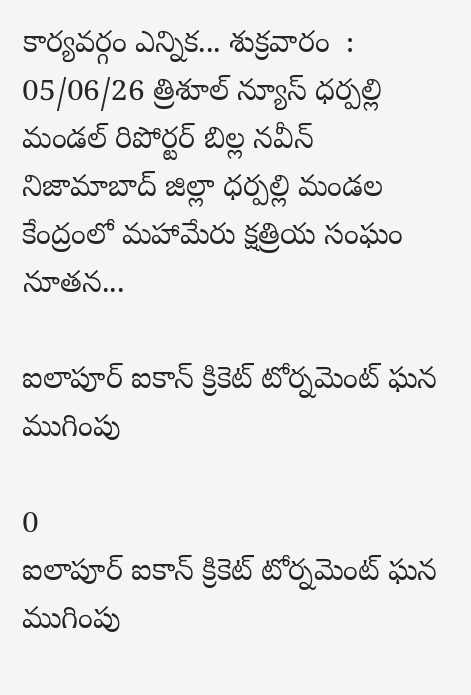కార్యవర్గం ఎన్నిక... శుక్రవారం  : 05/06/26 త్రిశూల్ న్యూస్ ధర్పల్లి మండల్ రిపోర్టర్ బిల్ల నవీన్  నిజామాబాద్ జిల్లా ధర్పల్లి మండల కేంద్రంలో మహామేరు క్షత్రియ సంఘం నూతన...

ఐలాపూర్ ఐకాన్ క్రికెట్ టోర్నమెంట్ ఘన ముగింపు

0
ఐలాపూర్ ఐకాన్ క్రికెట్ టోర్నమెంట్ ఘన ముగింపు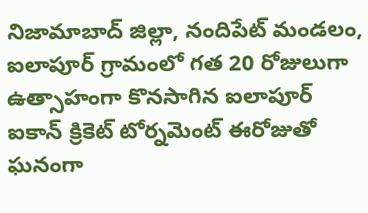నిజామాబాద్ జిల్లా, నందిపేట్ మండలం, ఐలాపూర్ గ్రామంలో గత 20 రోజులుగా ఉత్సాహంగా కొనసాగిన ఐలాపూర్ ఐకాన్ క్రికెట్ టోర్నమెంట్ ఈరోజుతో ఘనంగా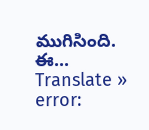ముగిసింది. ఈ...
Translate »
error: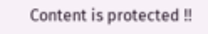Content is protected !!